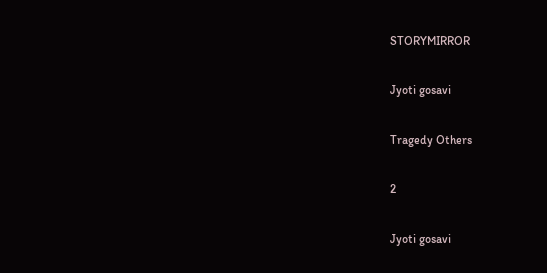STORYMIRROR

Jyoti gosavi

Tragedy Others

2

Jyoti gosavi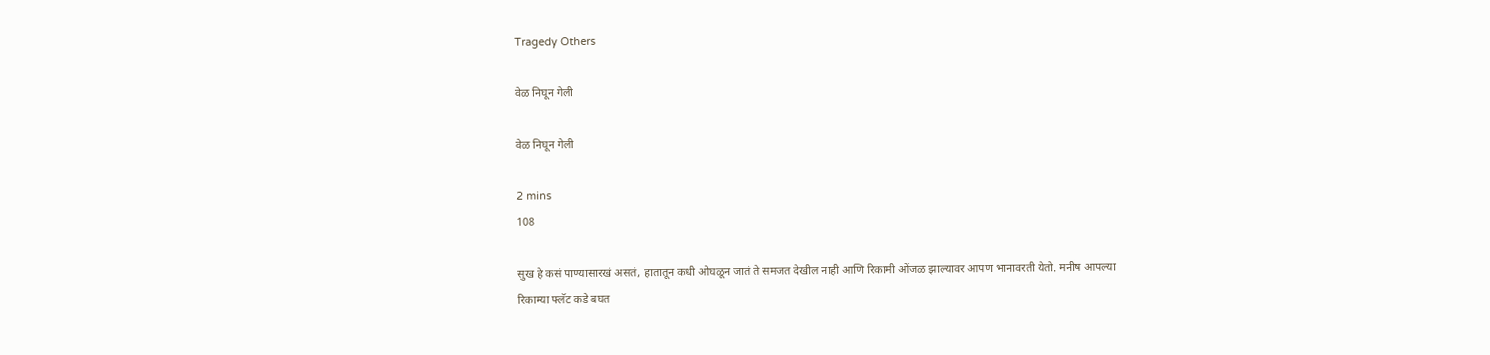Tragedy Others

वेळ निघून गेली

वेळ निघून गेली

2 mins
108

सुख हे कसं पाण्यासारखं असतं, हातातून कधी ओघळून जातं ते समजत देखील नाही आणि रिकामी ओंजळ झाल्यावर आपण भानावरती येतो. मनीष आपल्या रिकाम्या फ्लॅट कडे बघत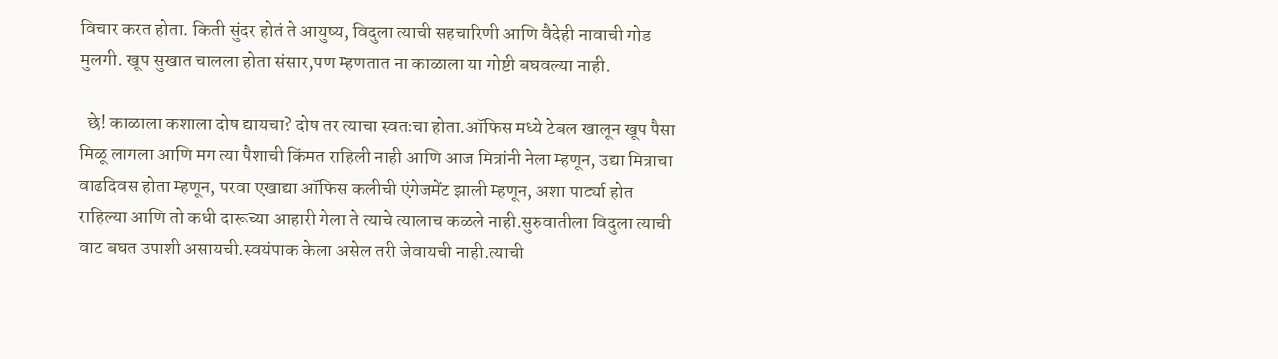विचार करत होता. किती सुंदर होतं ते आयुष्य, विदुला त्याची सहचारिणी आणि वैदेही नावाची गोड मुलगी. खूप सुखात चालला होता संसार,पण म्हणतात ना काळाला या गोष्टी बघवल्या नाही.

  छे! काळाला कशाला दोष द्यायचा? दोष तर त्याचा स्वतःचा होता.ऑफिस मध्ये टेबल खालून खूप पैसा मिळू लागला आणि मग त्या पैशाची किंमत राहिली नाही आणि आज मित्रांनी नेला म्हणून, उद्या मित्राचा वाढदिवस होता म्हणून, परवा एखाद्या ऑफिस कलीची एंगेजमेंट झाली म्हणून, अशा पार्ट्या होत राहिल्या आणि तो कधी दारूच्या आहारी गेला ते त्याचे त्यालाच कळले नाही.सुरुवातीला विदुला त्याची वाट बघत उपाशी असायची.स्वयंपाक केला असेल तरी जेवायची नाही.त्याची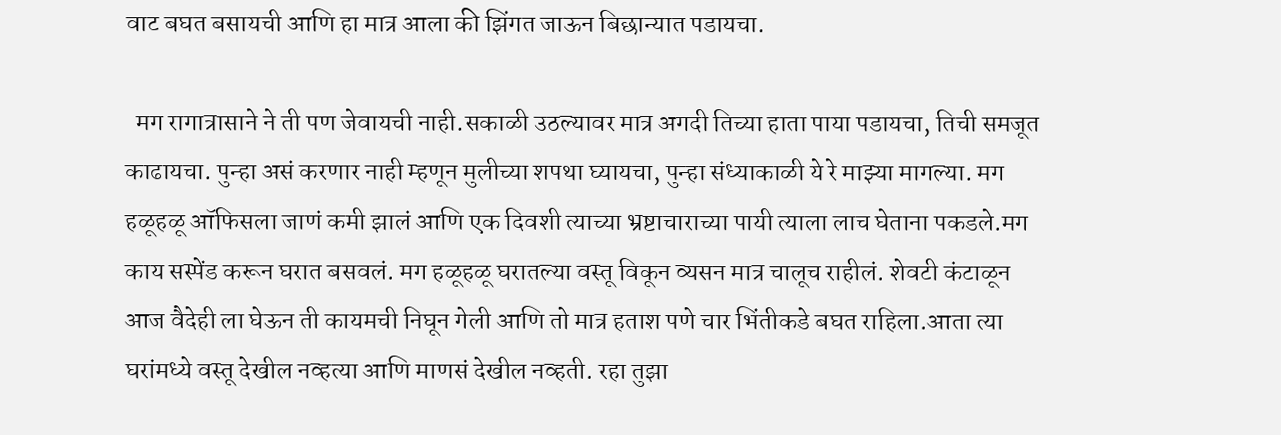वाट बघत बसायची आणि हा मात्र आला की झिंगत जाऊन बिछान्यात पडायचा.

  मग रागात्रासाने ने ती पण जेवायची नाही.सकाळी उठल्यावर मात्र अगदी तिच्या हाता पाया पडायचा, तिची समजूत काढायचा. पुन्हा असं करणार नाही म्हणून मुलीच्या शपथा घ्यायचा, पुन्हा संध्याकाळी ये रे माझ्या मागल्या. मग हळूहळू ऑफिसला जाणं कमी झालं आणि एक दिवशी त्याच्या भ्रष्टाचाराच्या पायी त्याला लाच घेताना पकडले.मग काय सस्पेंड करून घरात बसवलं. मग हळूहळू घरातल्या वस्तू विकून व्यसन मात्र चालूच राहीलं. शेवटी कंटाळून आज वैदेही ला घेऊन ती कायमची निघून गेली आणि तो मात्र हताश पणे चार भिंतीकडे बघत राहिला.आता त्या घरांमध्ये वस्तू देखील नव्हत्या आणि माणसं देखील नव्हती. रहा तुझा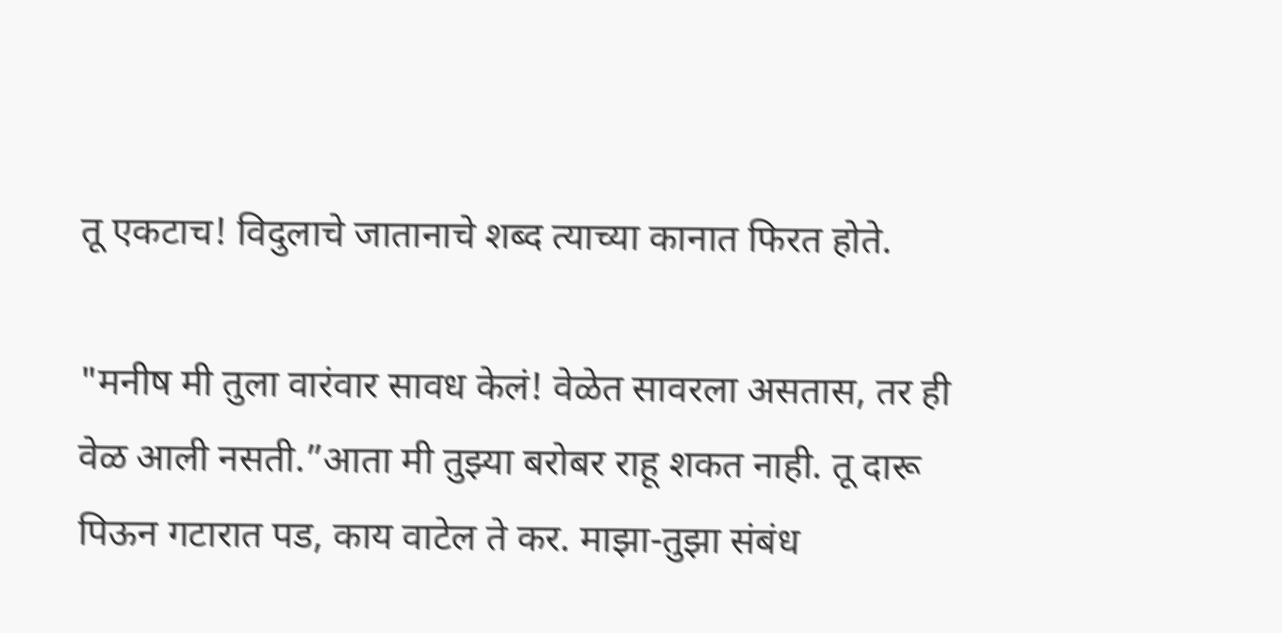तू एकटाच! विदुलाचे जातानाचे शब्द त्याच्या कानात फिरत होते.

"मनीष मी तुला वारंवार सावध केलं! वेळेत सावरला असतास, तर ही वेळ आली नसती.”आता मी तुझ्या बरोबर राहू शकत नाही. तू दारू पिऊन गटारात पड, काय वाटेल ते कर. माझा-तुझा संबंध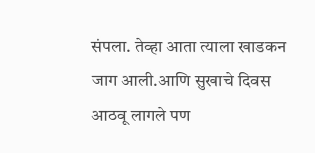संपला. तेव्हा आता त्याला खाडकन जाग आली.आणि सुखाचे दिवस आठवू लागले पण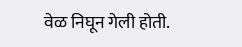वेळ निघून गेली होती.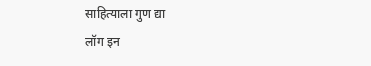साहित्याला गुण द्या
लॉग इन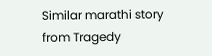Similar marathi story from Tragedy